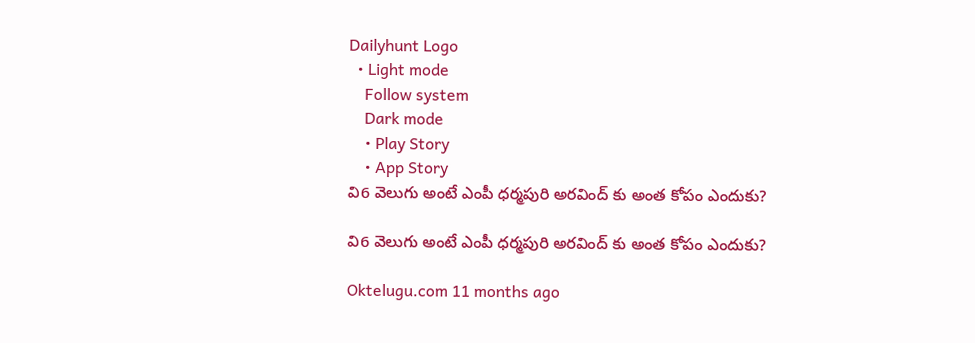Dailyhunt Logo
  • Light mode
    Follow system
    Dark mode
    • Play Story
    • App Story
వి6 వెలుగు అంటే ఎంపీ ధర్మపురి అరవింద్ కు అంత కోపం ఎందుకు?

వి6 వెలుగు అంటే ఎంపీ ధర్మపురి అరవింద్ కు అంత కోపం ఎందుకు?

Oktelugu.com 11 months ago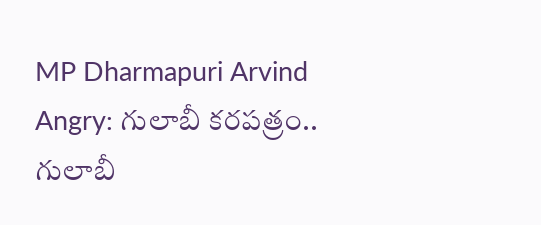MP Dharmapuri Arvind Angry: గులాబీ కరపత్రం.. గులాబీ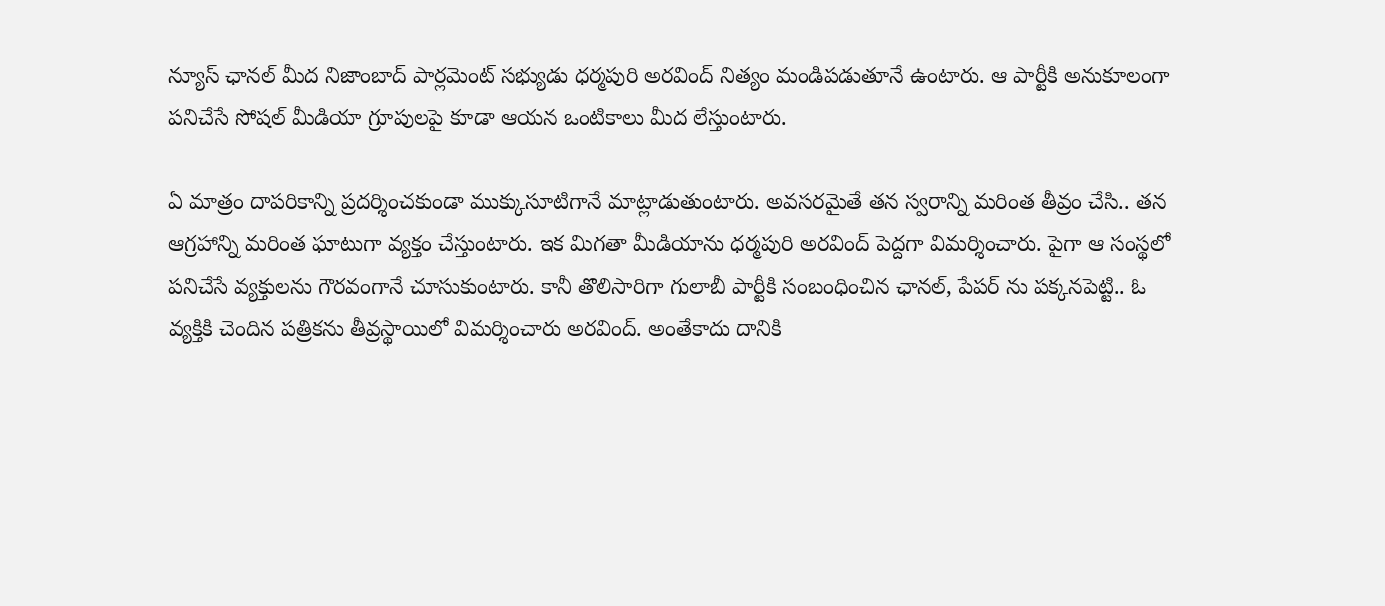న్యూస్ ఛానల్ మీద నిజాంబాద్ పార్లమెంట్ సభ్యుడు ధర్మపురి అరవింద్ నిత్యం మండిపడుతూనే ఉంటారు. ఆ పార్టీకి అనుకూలంగా పనిచేసే సోషల్ మీడియా గ్రూపులపై కూడా ఆయన ఒంటికాలు మీద లేస్తుంటారు.

ఏ మాత్రం దాపరికాన్ని ప్రదర్శించకుండా ముక్కుసూటిగానే మాట్లాడుతుంటారు. అవసరమైతే తన స్వరాన్ని మరింత తీవ్రం చేసి.. తన ఆగ్రహాన్ని మరింత ఘాటుగా వ్యక్తం చేస్తుంటారు. ఇక మిగతా మీడియాను ధర్మపురి అరవింద్ పెద్దగా విమర్శించారు. పైగా ఆ సంస్థలో పనిచేసే వ్యక్తులను గౌరవంగానే చూసుకుంటారు. కానీ తొలిసారిగా గులాబీ పార్టీకి సంబంధించిన ఛానల్, పేపర్ ను పక్కనపెట్టి.. ఓ వ్యక్తికి చెందిన పత్రికను తీవ్రస్థాయిలో విమర్శించారు అరవింద్. అంతేకాదు దానికి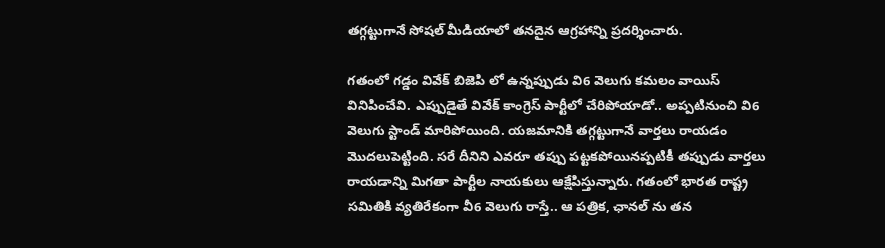తగ్గట్టుగానే సోషల్ మీడియాలో తనదైన ఆగ్రహాన్ని ప్రదర్శించారు.

గతంలో గడ్డం వివేక్ బిజెపి లో ఉన్నప్పుడు వి6 వెలుగు కమలం వాయిస్ వినిపించేవి. ఎప్పుడైతే వివేక్ కాంగ్రెస్ పార్టీలో చేరిపోయాడో.. అప్పటినుంచి వి6 వెలుగు స్టాండ్ మారిపోయింది. యజమానికి తగ్గట్టుగానే వార్తలు రాయడం మొదలుపెట్టింది. సరే దీనిని ఎవరూ తప్పు పట్టకపోయినప్పటికీ తప్పుడు వార్తలు రాయడాన్ని మిగతా పార్టీల నాయకులు ఆక్షేపిస్తున్నారు. గతంలో భారత రాష్ట్ర సమితికి వ్యతిరేకంగా వీ6 వెలుగు రాస్తే.. ఆ పత్రిక, ఛానల్ ను తన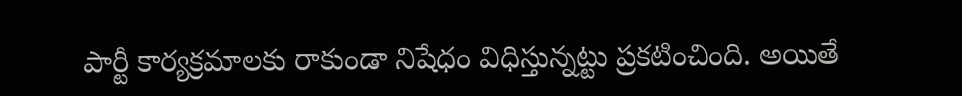పార్టీ కార్యక్రమాలకు రాకుండా నిషేధం విధిస్తున్నట్టు ప్రకటించింది. అయితే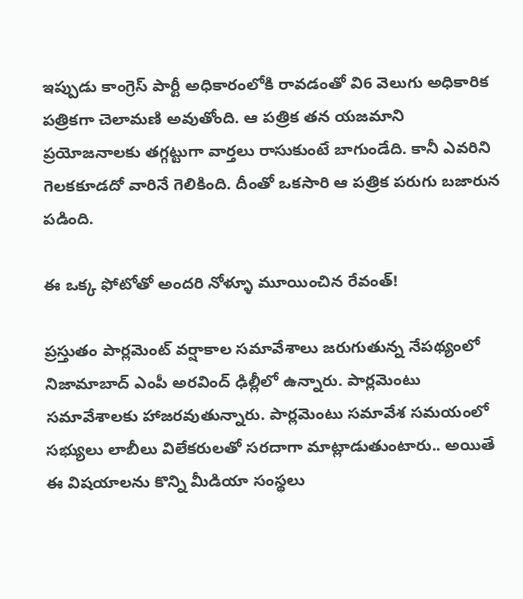ఇప్పుడు కాంగ్రెస్ పార్టీ అధికారంలోకి రావడంతో వి6 వెలుగు అధికారిక పత్రికగా చెలామణి అవుతోంది. ఆ పత్రిక తన యజమాని ప్రయోజనాలకు తగ్గట్టుగా వార్తలు రాసుకుంటే బాగుండేది. కానీ ఎవరిని గెలకకూడదో వారినే గెలికింది. దీంతో ఒకసారి ఆ పత్రిక పరుగు బజారున పడింది.

ఈ ఒక్క ఫోటోతో అందరి నోళ్ళూ మూయించిన రేవంత్!

ప్రస్తుతం పార్లమెంట్ వర్షాకాల సమావేశాలు జరుగుతున్న నేపథ్యంలో నిజామాబాద్ ఎంపీ అరవింద్ ఢిల్లీలో ఉన్నారు. పార్లమెంటు సమావేశాలకు హాజరవుతున్నారు. పార్లమెంటు సమావేశ సమయంలో సభ్యులు లాబీలు విలేకరులతో సరదాగా మాట్లాడుతుంటారు.. అయితే ఈ విషయాలను కొన్ని మీడియా సంస్థలు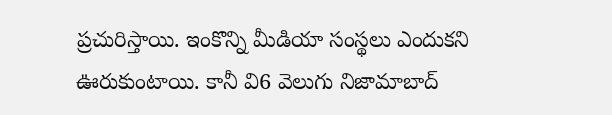ప్రచురిస్తాయి. ఇంకొన్ని మీడియా సంస్థలు ఎందుకని ఊరుకుంటాయి. కానీ వి6 వెలుగు నిజామాబాద్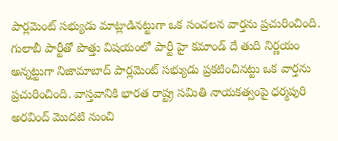పార్లమెంట్ సభ్యుడు మాట్లాడినట్టుగా ఒక సంచలన వార్తను ప్రచురించింది. గులాబీ పార్టీతో పొత్తు విషయంలో పార్టీ హై కమాండ్ దే తుది నిర్ణయం అన్నట్టుగా నిజామాబాద్ పార్లమెంట్ సభ్యుడు ప్రకటించినట్టు ఒక వార్తను ప్రచురించింది. వాస్తవానికి భారత రాష్ట్ర సమితి నాయకత్వంపై ధర్మపురి అరవింద్ మొదటి నుంచి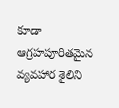కూడా ఆగ్రహపూరితమైన వ్యవహార శైలిని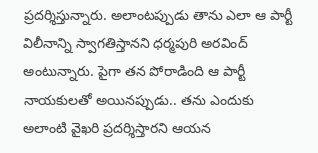ప్రదర్శిస్తున్నారు. అలాంటప్పుడు తాను ఎలా ఆ పార్టీ విలీనాన్ని స్వాగతిస్తానని ధర్మపురి అరవింద్ అంటున్నారు. పైగా తన పోరాడింది ఆ పార్టీ నాయకులతో అయినప్పుడు.. తను ఎందుకు అలాంటి వైఖరి ప్రదర్శిస్తారని ఆయన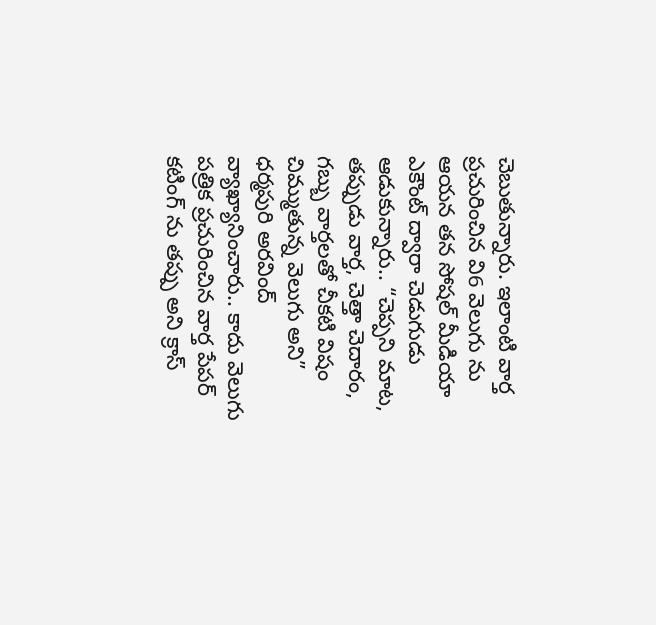చెబుతున్నారు. ఇలాంటి వార్త ప్రచురించిన వి6 వెలుగు ను ఆయన తన సోషల్ మీడియా ఎకౌంట్ ద్వారా చెడుగుడు ఆడుకున్నారు.. “చెప్పని మాట, తప్పుడు వార్త, చెత్తా చెదారం, గబ్బు వార్తలతో చీకటి విషం చిమ్ముతున్న వెలుగు అని” ధర్మపురి అరవింద్ వ్యాఖ్యానించారు.. కాదు వెలుగు పత్రిక ప్రచురించిన వార్త పేపర్ కటింగ్ ను తప్పు అని క్రాస్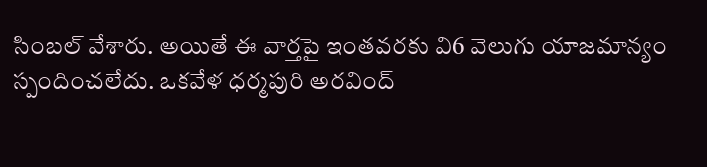సింబల్ వేశారు. అయితే ఈ వార్తపై ఇంతవరకు వి6 వెలుగు యాజమాన్యం స్పందించలేదు. ఒకవేళ ధర్మపురి అరవింద్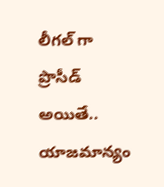లీగల్ గా ప్రొసీడ్ అయితే.. యాజమాన్యం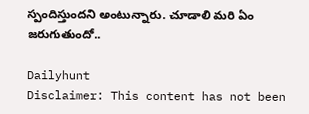స్పందిస్తుందని అంటున్నారు. చూడాలి మరి ఏం జరుగుతుందో..

Dailyhunt
Disclaimer: This content has not been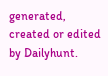generated, created or edited by Dailyhunt.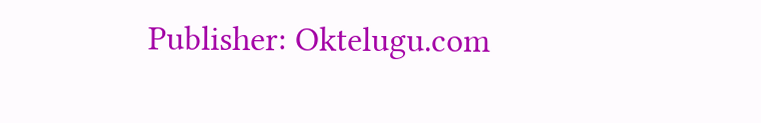Publisher: Oktelugu.com